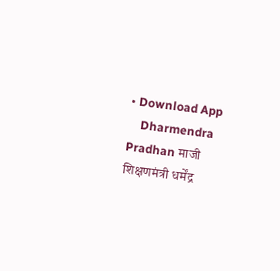• Download App
    Dharmendra Pradhan माजी शिक्षणमंत्री धर्मेंद्र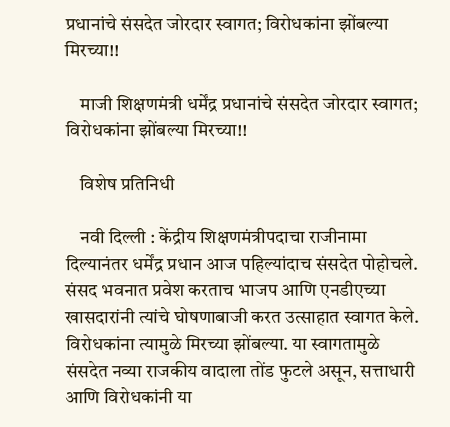प्रधानांचे संसदेत जोरदार स्वागत; विरोधकांना झोंबल्या मिरच्या!!

    माजी शिक्षणमंत्री धर्मेंद्र प्रधानांचे संसदेत जोरदार स्वागत; विरोधकांना झोंबल्या मिरच्या!!

    विशेष प्रतिनिधी

    नवी दिल्ली : केंद्रीय शिक्षणमंत्रीपदाचा राजीनामा दिल्यानंतर धर्मेंद्र प्रधान आज पहिल्यांदाच संसदेत पोहोचले. संसद भवनात प्रवेश करताच भाजप आणि एनडीएच्या खासदारांनी त्यांचे घोषणाबाजी करत उत्साहात स्वागत केले. विरोधकांना त्यामुळे मिरच्या झोंबल्या. या स्वागतामुळे संसदेत नव्या राजकीय वादाला तोंड फुटले असून, सत्ताधारी आणि विरोधकांनी या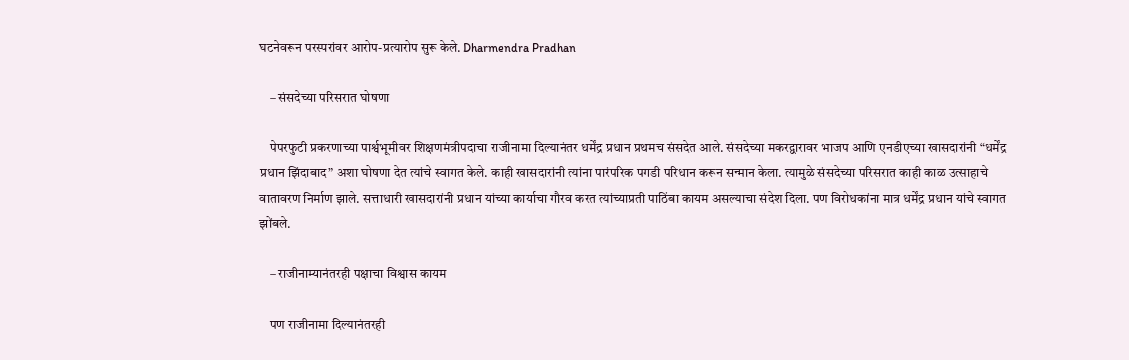घटनेवरून परस्परांवर आरोप-प्रत्यारोप सुरू केले. Dharmendra Pradhan

    – संसदेच्या परिसरात घोषणा

    पेपरफुटी प्रकरणाच्या पार्श्वभूमीवर शिक्षणमंत्रीपदाचा राजीनामा दिल्यानंतर धर्मेंद्र प्रधान प्रथमच संसदेत आले. संसदेच्या मकरद्वारावर भाजप आणि एनडीएच्या खासदारांनी “धर्मेंद्र प्रधान झिंदाबाद” अशा घोषणा देत त्यांचे स्वागत केले. काही खासदारांनी त्यांना पारंपरिक पगडी परिधान करून सन्मान केला. त्यामुळे संसदेच्या परिसरात काही काळ उत्साहाचे वातावरण निर्माण झाले. सत्ताधारी खासदारांनी प्रधान यांच्या कार्याचा गौरव करत त्यांच्याप्रती पाठिंबा कायम असल्याचा संदेश दिला. पण विरोधकांना मात्र धर्मेंद्र प्रधान यांचे स्वागत झोंबले.

    – राजीनाम्यानंतरही पक्षाचा विश्वास कायम

    पण राजीनामा दिल्यानंतरही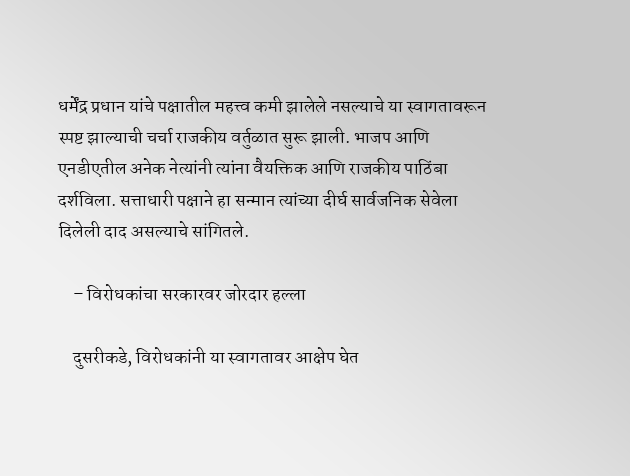धर्मेंद्र प्रधान यांचे पक्षातील महत्त्व कमी झालेले नसल्याचे या स्वागतावरून स्पष्ट झाल्याची चर्चा राजकीय वर्तुळात सुरू झाली. भाजप आणि एनडीएतील अनेक नेत्यांनी त्यांना वैयक्तिक आणि राजकीय पाठिंबा दर्शविला. सत्ताधारी पक्षाने हा सन्मान त्यांच्या दीर्घ सार्वजनिक सेवेला दिलेली दाद असल्याचे सांगितले.

    – विरोधकांचा सरकारवर जोरदार हल्ला

    दुसरीकडे, विरोधकांनी या स्वागतावर आक्षेप घेत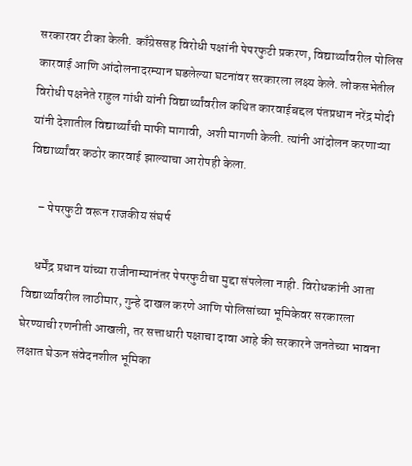सरकारवर टीका केली. काँग्रेससह विरोधी पक्षांनी पेपरफुटी प्रकरण, विद्यार्थ्यांवरील पोलिस कारवाई आणि आंदोलनादरम्यान घडलेल्या घटनांवर सरकारला लक्ष्य केले. लोकसभेतील विरोधी पक्षनेते राहुल गांधी यांनी विद्यार्थ्यांवरील कथित कारवाईबद्दल पंतप्रधान नरेंद्र मोदी यांनी देशातील विद्यार्थ्यांची माफी मागावी, अशी मागणी केली. त्यांनी आंदोलन करणाऱ्या विद्यार्थ्यांवर कठोर कारवाई झाल्याचा आरोपही केला.

    – पेपरफुटी वरून राजकीय संघर्ष

    धर्मेंद्र प्रधान यांच्या राजीनाम्यानंतर पेपरफुटीचा मुद्दा संपलेला नाही. विरोधकांनी आता विद्यार्थ्यांवरील लाठीमार, गुन्हे दाखल करणे आणि पोलिसांच्या भूमिकेवर सरकारला घेरण्याची रणनीती आखली, तर सत्ताधारी पक्षाचा दावा आहे की सरकारने जनतेच्या भावना लक्षात घेऊन संवेदनशील भूमिका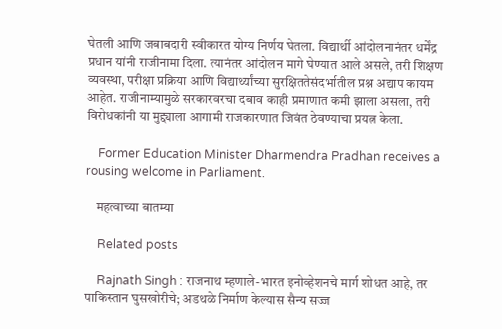घेतली आणि जबाबदारी स्वीकारत योग्य निर्णय घेतला. विद्यार्थी आंदोलनानंतर धर्मेंद्र प्रधान यांनी राजीनामा दिला. त्यानंतर आंदोलन मागे घेण्यात आले असले, तरी शिक्षण व्यवस्था, परीक्षा प्रक्रिया आणि विद्यार्थ्यांच्या सुरक्षिततेसंदर्भातील प्रश्न अद्याप कायम आहेत. राजीनाम्यामुळे सरकारवरचा दबाव काही प्रमाणात कमी झाला असला, तरी विरोधकांनी या मुद्द्याला आगामी राजकारणात जिवंत ठेवण्याचा प्रयत्न केला.

    Former Education Minister Dharmendra Pradhan receives a rousing welcome in Parliament.

    महत्वाच्या बातम्या

    Related posts

    Rajnath Singh : राजनाथ म्हणाले-भारत इनोव्हेशनचे मार्ग शोधत आहे, तर पाकिस्तान घुसखोरीचे; अडथळे निर्माण केल्यास सैन्य सज्ज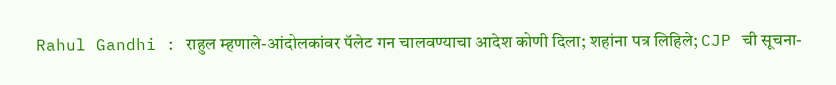Rahul Gandhi : राहुल म्हणाले-आंदोलकांवर पॅलेट गन चालवण्याचा आदेश कोणी दिला; शहांना पत्र लिहिले; CJP ची सूचना-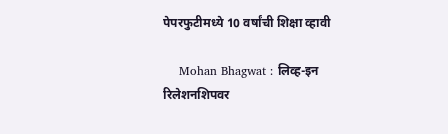पेपरफुटीमध्ये 10 वर्षांची शिक्षा व्हावी

    Mohan Bhagwat : लिव्ह-इन रिलेशनशिपवर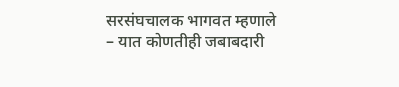सरसंघचालक भागवत म्हणाले – यात कोणतीही जबाबदारी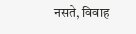नसते, विवाह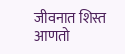जीवनात शिस्त आणतो